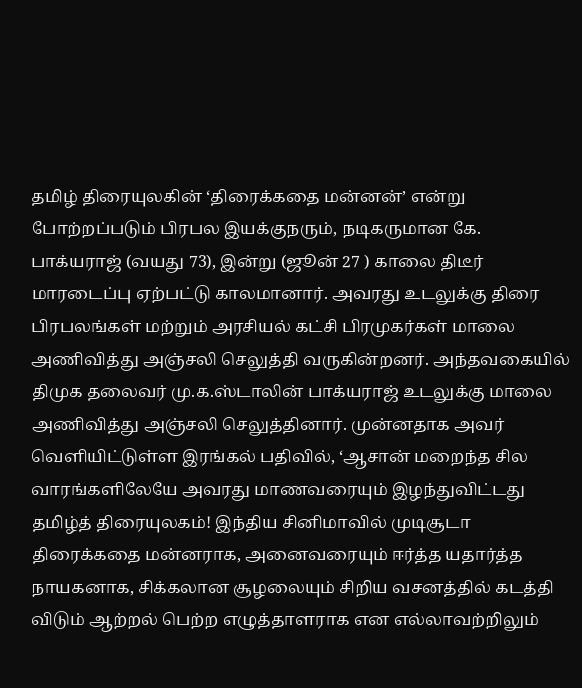தமிழ் திரையுலகின் ‘திரைக்கதை மன்னன்’ என்று போற்றப்படும் பிரபல இயக்குநரும், நடிகருமான கே. பாக்யராஜ் (வயது 73), இன்று (ஜூன் 27 ) காலை திடீர் மாரடைப்பு ஏற்பட்டு காலமானார். அவரது உடலுக்கு திரை பிரபலங்கள் மற்றும் அரசியல் கட்சி பிரமுகர்கள் மாலை அணிவித்து அஞ்சலி செலுத்தி வருகின்றனர். அந்தவகையில் திமுக தலைவர் மு.க.ஸ்டாலின் பாக்யராஜ் உடலுக்கு மாலை அணிவித்து அஞ்சலி செலுத்தினார். முன்னதாக அவர் வெளியிட்டுள்ள இரங்கல் பதிவில், ‘ஆசான் மறைந்த சில வாரங்களிலேயே அவரது மாணவரையும் இழந்துவிட்டது தமிழ்த் திரையுலகம்! இந்திய சினிமாவில் முடிசூடா திரைக்கதை மன்னராக, அனைவரையும் ஈர்த்த யதார்த்த நாயகனாக, சிக்கலான சூழலையும் சிறிய வசனத்தில் கடத்தி விடும் ஆற்றல் பெற்ற எழுத்தாளராக என எல்லாவற்றிலும்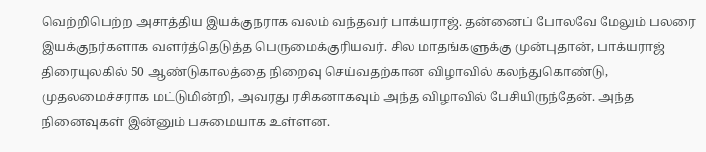வெற்றிபெற்ற அசாத்திய இயக்குநராக வலம் வந்தவர் பாக்யராஜ். தன்னைப் போலவே மேலும் பலரை இயக்குநர்களாக வளர்த்தெடுத்த பெருமைக்குரியவர். சில மாதங்களுக்கு முன்புதான், பாக்யராஜ் திரையுலகில் 50 ஆண்டுகாலத்தை நிறைவு செய்வதற்கான விழாவில் கலந்துகொண்டு, முதலமைச்சராக மட்டுமின்றி, அவரது ரசிகனாகவும் அந்த விழாவில் பேசியிருந்தேன். அந்த நினைவுகள் இன்னும் பசுமையாக உள்ளன.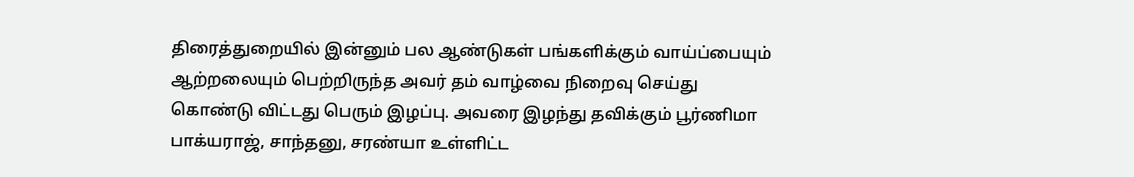திரைத்துறையில் இன்னும் பல ஆண்டுகள் பங்களிக்கும் வாய்ப்பையும் ஆற்றலையும் பெற்றிருந்த அவர் தம் வாழ்வை நிறைவு செய்து கொண்டு விட்டது பெரும் இழப்பு. அவரை இழந்து தவிக்கும் பூர்ணிமா பாக்யராஜ், சாந்தனு, சரண்யா உள்ளிட்ட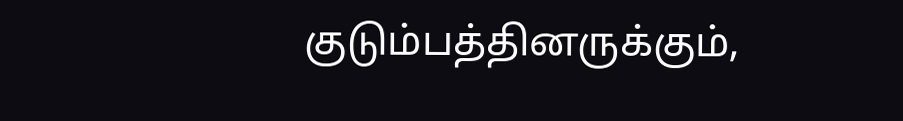குடும்பத்தினருக்கும்,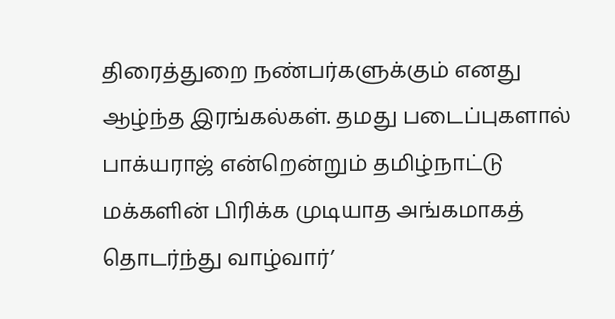திரைத்துறை நண்பர்களுக்கும் எனது ஆழ்ந்த இரங்கல்கள். தமது படைப்புகளால் பாக்யராஜ் என்றென்றும் தமிழ்நாட்டு மக்களின் பிரிக்க முடியாத அங்கமாகத் தொடர்ந்து வாழ்வார்’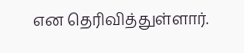என தெரிவித்துள்ளார்.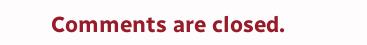Comments are closed.